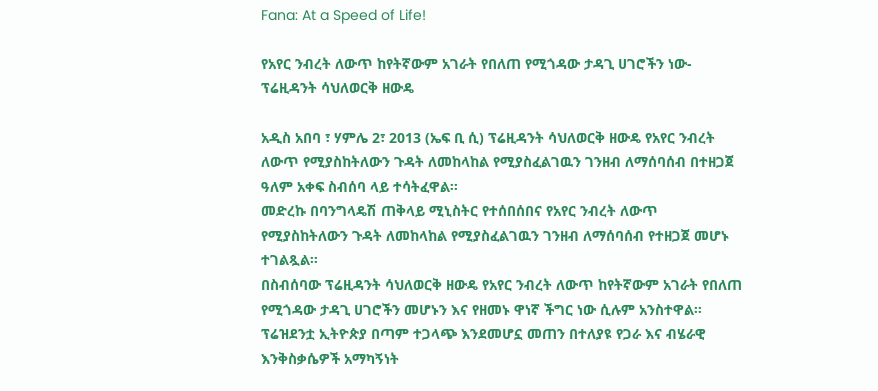Fana: At a Speed of Life!

የአየር ንብረት ለውጥ ከየትኛውም አገራት የበለጠ የሚጎዳው ታዳጊ ሀገሮችን ነው-ፕሬዚዳንት ሳህለወርቅ ዘውዴ

አዲስ አበባ ፣ ሃምሌ 2፣ 2013 (ኤፍ ቢ ሲ) ፕሬዚዳንት ሳህለወርቅ ዘውዴ የአየር ንብረት ለውጥ የሚያስከትለውን ጉዳት ለመከላከል የሚያስፈልገዉን ገንዘብ ለማሰባሰብ በተዘጋጀ ዓለም አቀፍ ስብሰባ ላይ ተሳትፈዋል፡፡
መድረኩ በባንግላዴሽ ጠቅላይ ሚኒስትር የተሰበሰበና የአየር ንብረት ለውጥ የሚያስከትለውን ጉዳት ለመከላከል የሚያስፈልገዉን ገንዘብ ለማሰባሰብ የተዘጋጀ መሆኑ ተገልጿል፡፡
በስብሰባው ፕሬዚዳንት ሳህለወርቅ ዘውዴ የአየር ንብረት ለውጥ ከየትኛውም አገራት የበለጠ የሚጎዳው ታዳጊ ሀገሮችን መሆኑን እና የዘመኑ ዋነኛ ችግር ነው ሲሉም አንስተዋል፡፡
ፕሬዝደንቷ ኢትዮጵያ በጣም ተጋላጭ እንደመሆኗ መጠን በተለያዩ የጋራ እና ብሄራዊ እንቅስቃሴዎች አማካኝነት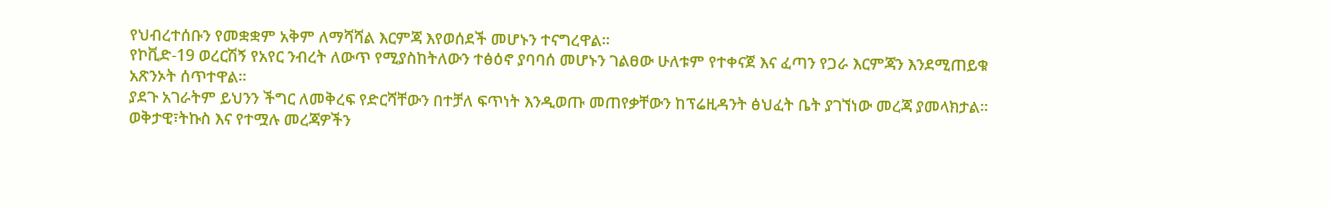የህብረተሰቡን የመቋቋም አቅም ለማሻሻል እርምጃ እየወሰደች መሆኑን ተናግረዋል፡፡
የኮቪድ-19 ወረርሽኝ የአየር ንብረት ለውጥ የሚያስከትለውን ተፅዕኖ ያባባሰ መሆኑን ገልፀው ሁለቱም የተቀናጀ እና ፈጣን የጋራ እርምጃን እንደሚጠይቁ አጽንኦት ሰጥተዋል፡፡
ያደጉ አገራትም ይህንን ችግር ለመቅረፍ የድርሻቸውን በተቻለ ፍጥነት እንዲወጡ መጠየቃቸውን ከፕሬዚዳንት ፅህፈት ቤት ያገኘነው መረጃ ያመላክታል።
ወቅታዊ፣ትኩስ እና የተሟሉ መረጃዎችን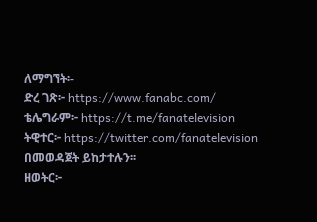ለማግኘት፡-
ድረ ገጽ፦ https://www.fanabc.com/
ቴሌግራም፦ https://t.me/fanatelevision
ትዊተር፦ https://twitter.com/fanatelevision በመወዳጀት ይከታተሉን፡፡
ዘወትር፦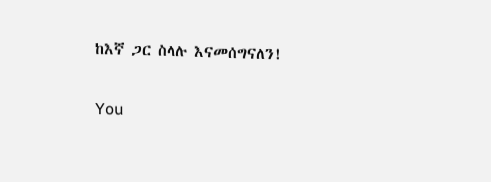ከእኛ ጋር ስላሉ እናመሰግናለን!

You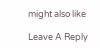might also like

Leave A Reply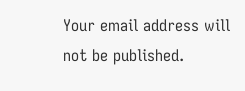Your email address will not be published.